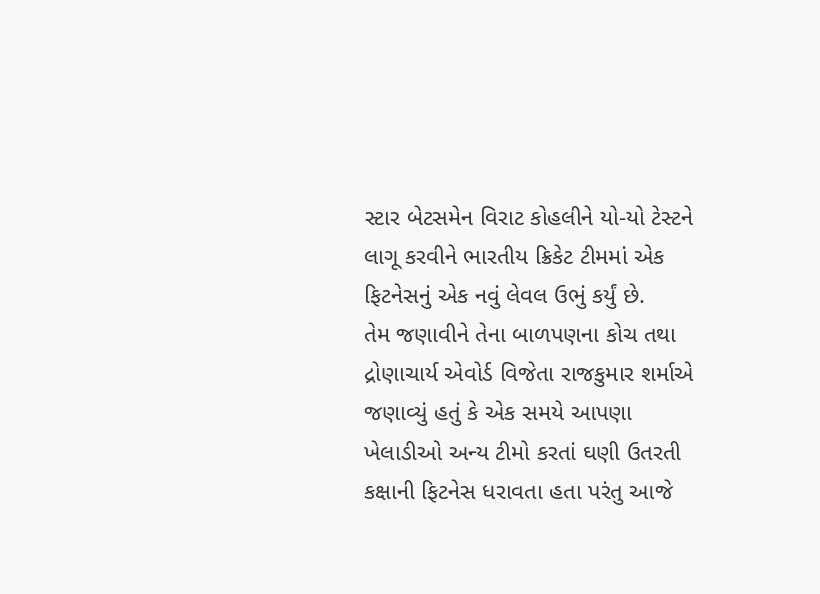સ્ટાર બેટસમેન વિરાટ કોહલીને યો-યો ટેસ્ટને લાગૂ કરવીને ભારતીય ક્રિકેટ ટીમમાં એક ફિટનેસનું એક નવું લેવલ ઉભું કર્યું છે.
તેમ જણાવીને તેના બાળપણના કોચ તથા દ્રોણાચાર્ય એવોર્ડ વિજેતા રાજકુમાર શર્માએ જણાવ્યું હતું કે એક સમયે આપણા ખેલાડીઓ અન્ય ટીમો કરતાં ઘણી ઉતરતી કક્ષાની ફિટનેસ ધરાવતા હતા પરંતુ આજે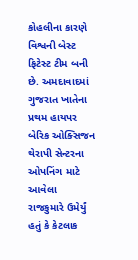કોહલીના કારણે વિશ્વની બેસ્ટ ફિટેસ્ટ ટીમ બની છે. અમદાવાદમાં ગુજરાત ખાતેના પ્રથમ હાયપર બેરિક ઓક્સિજન થેરાપી સેન્ટરના ઓપનિંગ માટે આવેલા રાજકુમારે ઉમેર્યું હતું કે કેટલાક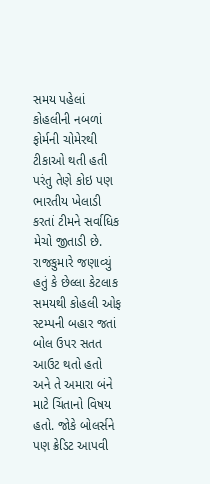સમય પહેલાં કોહલીની નબળાં ફોર્મની ચોમેરથી ટીકાઓ થતી હતી પરંતુ તેણે કોઇ પણ ભારતીય ખેલાડી કરતાં ટીમને સર્વાધિક મેચો જીતાડી છે.
રાજકુમારે જણાવ્યું હતું કે છેલ્લા કેટલાક સમયથી કોહલી ઓફ સ્ટમ્પની બહાર જતાં બોલ ઉપર સતત આઉટ થતો હતો અને તે અમારા બંને માટે ચિંતાનો વિષય હતો. જોકે બોલર્સને પણ ક્રેડિટ આપવી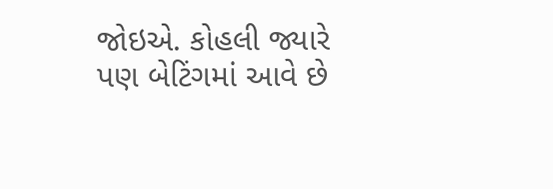જોઇએ. કોહલી જ્યારે પણ બેટિંગમાં આવે છે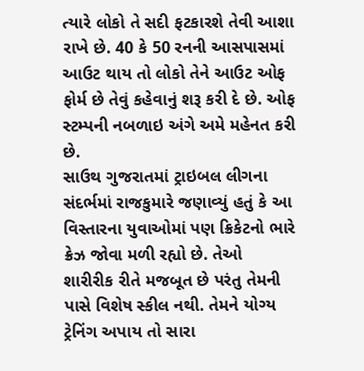ત્યારે લોકો તે સદી ફટકારશે તેવી આશા રાખે છે. 40 કે 50 રનની આસપાસમાં આઉટ થાય તો લોકો તેને આઉટ ઓફ ફોર્મ છે તેવું કહેવાનું શરૂ કરી દે છે. ઓફ સ્ટમ્પની નબળાઇ અંગે અમે મહેનત કરી છે.
સાઉથ ગુજરાતમાં ટ્રાઇબલ લીગના સંદર્ભમાં રાજકુમારે જણાવ્યું હતું કે આ વિસ્તારના યુવાઓમાં પણ ક્રિકેટનો ભારે ક્રેઝ જોવા મળી રહ્યો છે. તેઓ શારીરીક રીતે મજબૂત છે પરંતુ તેમની પાસે વિશેષ સ્કીલ નથી. તેમને યોગ્ય ટ્રેનિંગ અપાય તો સારા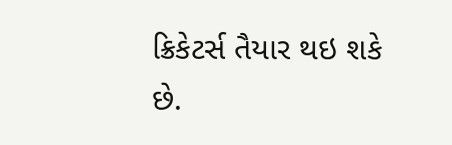ક્રિકેટર્સ તૈયાર થઇ શકે છે.